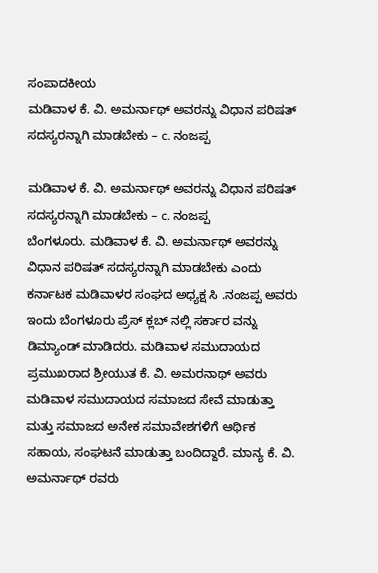ಸಂಪಾದಕೀಯ
ಮಡಿವಾಳ ಕೆ. ವಿ. ಅಮರ್ನಾಥ್ ಅವರನ್ನು ವಿಧಾನ ಪರಿಷತ್ ಸದಸ್ಯರನ್ನಾಗಿ ಮಾಡಬೇಕು – c. ನಂಜಪ್ಪ

ಮಡಿವಾಳ ಕೆ. ವಿ. ಅಮರ್ನಾಥ್ ಅವರನ್ನು ವಿಧಾನ ಪರಿಷತ್ ಸದಸ್ಯರನ್ನಾಗಿ ಮಾಡಬೇಕು – c. ನಂಜಪ್ಪ
ಬೆಂಗಳೂರು. ಮಡಿವಾಳ ಕೆ. ವಿ. ಅಮರ್ನಾಥ್ ಅವರನ್ನು ವಿಧಾನ ಪರಿಷತ್ ಸದಸ್ಯರನ್ನಾಗಿ ಮಾಡಬೇಕು ಎಂದು ಕರ್ನಾಟಕ ಮಡಿವಾಳರ ಸಂಘದ ಅಧ್ಯಕ್ಷ ಸಿ .ನಂಜಪ್ಪ ಅವರು ಇಂದು ಬೆಂಗಳೂರು ಪ್ರೆಸ್ ಕ್ಲಬ್ ನಲ್ಲಿ ಸರ್ಕಾರ ವನ್ನು ಡಿಮ್ಯಾಂಡ್ ಮಾಡಿದರು. ಮಡಿವಾಳ ಸಮುದಾಯದ ಪ್ರಮುಖರಾದ ಶ್ರೀಯುತ ಕೆ. ವಿ. ಅಮರನಾಥ್ ಅವರು ಮಡಿವಾಳ ಸಮುದಾಯದ ಸಮಾಜದ ಸೇವೆ ಮಾಡುತ್ತಾ ಮತ್ತು ಸಮಾಜದ ಅನೇಕ ಸಮಾವೇಶಗಳಿಗೆ ಆರ್ಥಿಕ ಸಹಾಯ, ಸಂಘಟನೆ ಮಾಡುತ್ತಾ ಬಂದಿದ್ದಾರೆ. ಮಾನ್ಯ ಕೆ. ವಿ. ಅಮರ್ನಾಥ್ ರವರು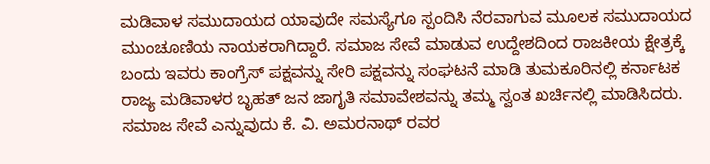ಮಡಿವಾಳ ಸಮುದಾಯದ ಯಾವುದೇ ಸಮಸ್ಯೆಗೂ ಸ್ಪಂದಿಸಿ ನೆರವಾಗುವ ಮೂಲಕ ಸಮುದಾಯದ ಮುಂಚೂಣಿಯ ನಾಯಕರಾಗಿದ್ದಾರೆ. ಸಮಾಜ ಸೇವೆ ಮಾಡುವ ಉದ್ದೇಶದಿಂದ ರಾಜಕೀಯ ಕ್ಷೇತ್ರಕ್ಕೆ ಬಂದು ಇವರು ಕಾಂಗ್ರೆಸ್ ಪಕ್ಷವನ್ನು ಸೇರಿ ಪಕ್ಷವನ್ನು ಸಂಘಟನೆ ಮಾಡಿ ತುಮಕೂರಿನಲ್ಲಿ ಕರ್ನಾಟಕ ರಾಜ್ಯ ಮಡಿವಾಳರ ಬೃಹತ್ ಜನ ಜಾಗೃತಿ ಸಮಾವೇಶವನ್ನು ತಮ್ಮ ಸ್ವಂತ ಖರ್ಚಿನಲ್ಲಿ ಮಾಡಿಸಿದರು. ಸಮಾಜ ಸೇವೆ ಎನ್ನುವುದು ಕೆ. ವಿ. ಅಮರನಾಥ್ ರವರ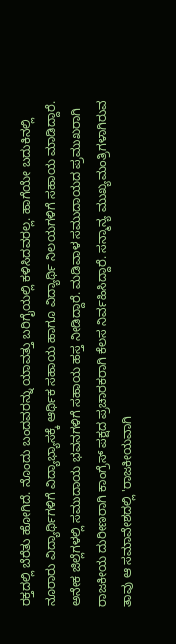ರಕ್ತದಲ್ಲಿ ಬೆರೆತು ಹೋಗಿದೆ. ನೊಂದು ಬಂದವರನ್ನು ಯಾವತ್ತು ಬರಿಗೈಯಲ್ಲಿ ಕಳಿಸಿದವರಲ್ಲ. ಹಾಗೆಯೇ ಬದುಕಿನಲ್ಲಿ ನೂರಾರು ವಿದ್ಯಾರ್ಥಿಗಳಿಗೆ ವಿದ್ಯಾಭ್ಯಾಸಕ್ಕೆ ಆರ್ಥಿಕ ಸಹಾಯ ಹಾಗೂ ವಿದ್ಯಾರ್ಥಿ ನಿಲಯಗಳಿಗೆ ಸಹಾಯ ಮಾಡಿದ್ದಾರೆ. ಅನೇಕ ಜಿಲ್ಲೆಗಳಲ್ಲಿ ಸಮುದಾಯ ಭವನಗಳಿಗೆ ಸಹಾಯ ಹಸ್ತ ನೀಡಿದ್ದಾರೆ. ಮಡಿವಾಳ ಸಮುದಾಯದ ಪ್ರಮುಖರಾಗಿ ರಾಜಕೀಯ ದುರೀಣರಾಗಿ ಕಾಂಗ್ರೆಸ್ ಪಕ್ಷದ ಪ್ರಚಾರಕರಾಗಿ ಕೆಲಸ ನಿರ್ವಹಿಸಿದ್ದಾರೆ. ಸನ್ಮಾನ್ಯ ಮುಖ್ಯಮಂತ್ರಿಗಳಾಗಿರುವ ತಾವು ಆ ಸಮಾವೇಶದಲ್ಲಿ 'ರಾಜಕೀಯವಾಗಿ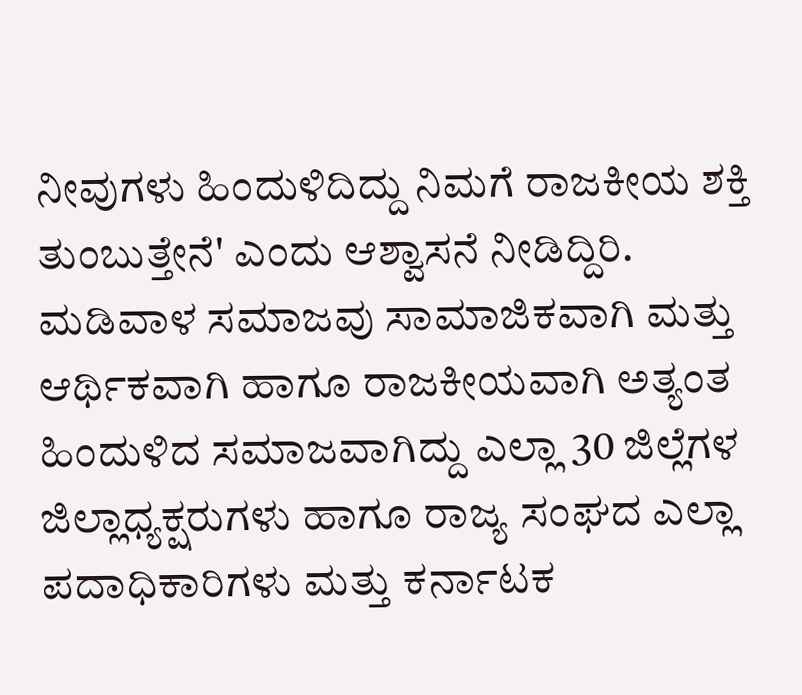ನೀವುಗಳು ಹಿಂದುಳಿದಿದ್ದು ನಿಮಗೆ ರಾಜಕೀಯ ಶಕ್ತಿ ತುಂಬುತ್ತೇನೆ' ಎಂದು ಆಶ್ವಾಸನೆ ನೀಡಿದ್ದಿರಿ. ಮಡಿವಾಳ ಸಮಾಜವು ಸಾಮಾಜಿಕವಾಗಿ ಮತ್ತು ಆರ್ಥಿಕವಾಗಿ ಹಾಗೂ ರಾಜಕೀಯವಾಗಿ ಅತ್ಯಂತ
ಹಿಂದುಳಿದ ಸಮಾಜವಾಗಿದ್ದು ಎಲ್ಲಾ 30 ಜಿಲ್ಲೆಗಳ ಜಿಲ್ಲಾಧ್ಯಕ್ಷರುಗಳು ಹಾಗೂ ರಾಜ್ಯ ಸಂಘದ ಎಲ್ಲಾ ಪದಾಧಿಕಾರಿಗಳು ಮತ್ತು ಕರ್ನಾಟಕ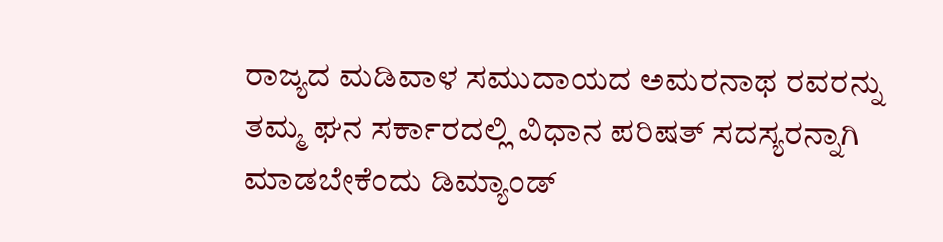ರಾಜ್ಯದ ಮಡಿವಾಳ ಸಮುದಾಯದ ಅಮರನಾಥ ರವರನ್ನು ತಮ್ಮ ಘನ ಸರ್ಕಾರದಲ್ಲಿ ವಿಧಾನ ಪರಿಷತ್ ಸದಸ್ಯರನ್ನಾಗಿ ಮಾಡಬೇಕೆಂದು ಡಿಮ್ಯಾಂಡ್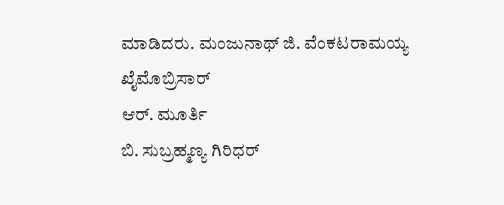ಮಾಡಿದರು. ಮಂಜುನಾಥ್ ಜಿ. ವೆಂಕಟರಾಮಯ್ಯ
ಖೈಮೊಬ್ರಿಸಾರ್
ಆರ್. ಮೂರ್ತಿ
ಬಿ. ಸುಬ್ರಹ್ಮಣ್ಯ ಗಿರಿಧರ್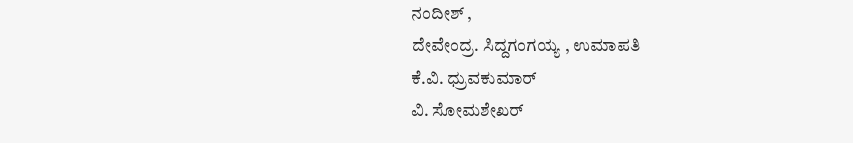ನಂದೀಶ್ ,
ದೇವೇಂದ್ರ. ಸಿದ್ದಗಂಗಯ್ಯ , ಉಮಾಪತಿ
ಕೆ.ವಿ. ಧ್ರುವಕುಮಾರ್
ವಿ. ಸೋಮಶೇಖರ್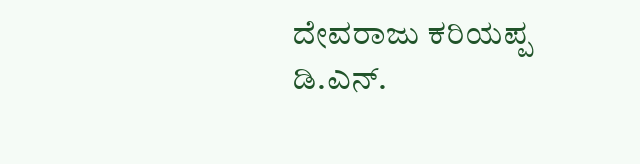ದೇವರಾಜು ಕರಿಯಪ್ಪ
ಡಿ.ಎನ್.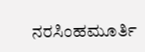ನರಸಿಂಹಮೂರ್ತಿ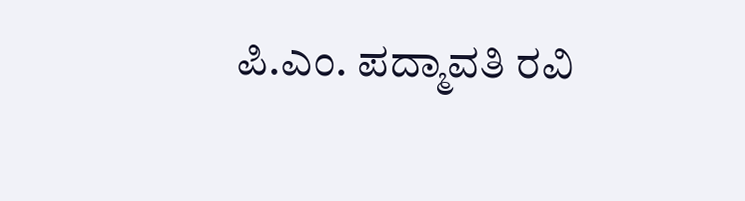ಪಿ.ಎಂ. ಪದ್ಮಾವತಿ ರವಿ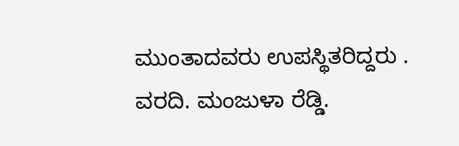ಮುಂತಾದವರು ಉಪಸ್ಥಿತರಿದ್ದರು . ವರದಿ. ಮಂಜುಳಾ ರೆಡ್ಡಿ.